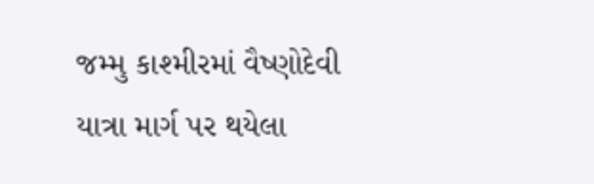જમ્મુ કાશ્મીરમાં વૈષ્ણોદેવી યાત્રા માર્ગ પર થયેલા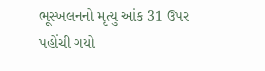ભૂસ્ખલનનો મૃત્યુ આંક 31 ઉપર પહોંચી ગયો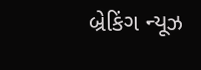બ્રેકિંગ ન્યૂઝ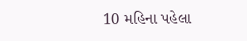10 મહિના પહેલા